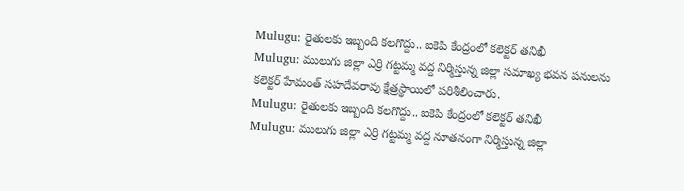Mulugu: రైతులకు ఇబ్బంది కలగొద్దు.. ఐకెపి కేంద్రంలో కలెక్టర్ తనిఖీ
Mulugu: ములుగు జిల్లా ఎర్రి గట్టమ్మ వద్ద నిర్మిస్తున్న జిల్లా సమాఖ్య భవన పనులను కలెక్టర్ హేమంత్ సహదేవరావు క్షేత్రస్థాయిలో పరిశీలించారు.
Mulugu: రైతులకు ఇబ్బంది కలగొద్దు.. ఐకెపి కేంద్రంలో కలెక్టర్ తనిఖీ
Mulugu: ములుగు జిల్లా ఎర్రి గట్టమ్మ వద్ద నూతనంగా నిర్మిస్తున్న జిల్లా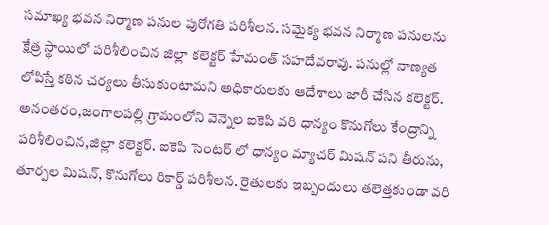సమాఖ్య భవన నిర్మాణ పనుల పురోగతి పరిశీలన. సమైక్య భవన నిర్మాణ పనులను క్షేత్ర స్థాయిలో పరిశీలించిన జిల్లా కలెక్టర్ హేమంత్ సహదేవరావు. పనుల్లో నాణ్యత లోపిస్తే కఠిన చర్యలు తీసుకుంటామని అధికారులకు ఆదేశాలు జారీ చేసిన కలెక్టర్.
అనంతరం,జంగాలపల్లి గ్రామంలోని వెన్నెల ఐకెపి వరి ధాన్యం కొనుగోలు కేంద్రాన్ని పరిశీలించిన,జిల్లా కలెక్టర్. ఐకెపి సెంటర్ లో ధాన్యం మ్యాచర్ మిషన్ పని తీరును, తూర్పల మిషన్, కొనుగోలు రికార్డ్ పరిశీలన. రైతులకు ఇబ్బందులు తలెత్తకుండా వరి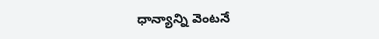ధాన్యాన్ని వెంటనే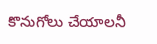కొనుగోలు చేయాలనీ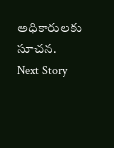అధికారులకు సూచన.
Next Story